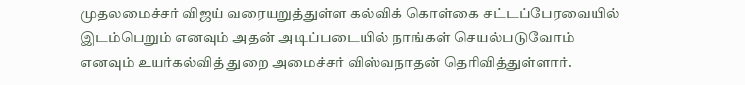முதலமைச்சர் விஜய் வரையறுத்துள்ள கல்விக் கொள்கை சட்டப்பேரவையில் இடம்பெறும் எனவும் அதன் அடிப்படையில் நாங்கள் செயல்படுவோம் எனவும் உயர்கல்வித் துறை அமைச்சர் விஸ்வநாதன் தெரிவித்துள்ளார்.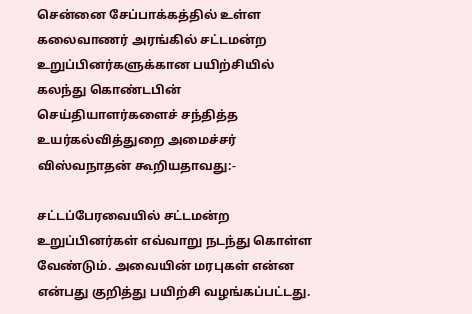சென்னை சேப்பாக்கத்தில் உள்ள கலைவாணர் அரங்கில் சட்டமன்ற உறுப்பினர்களுக்கான பயிற்சியில் கலந்து கொண்டபின் செய்தியாளர்களைச் சந்தித்த உயர்கல்வித்துறை அமைச்சர் விஸ்வநாதன் கூறியதாவது:-

சட்டப்பேரவையில் சட்டமன்ற உறுப்பினர்கள் எவ்வாறு நடந்து கொள்ள வேண்டும். அவையின் மரபுகள் என்ன என்பது குறித்து பயிற்சி வழங்கப்பட்டது.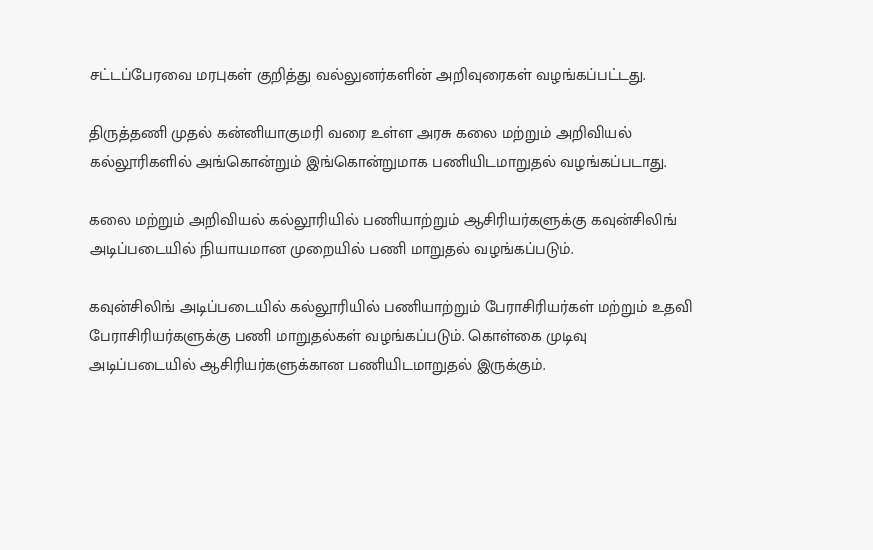சட்டப்பேரவை மரபுகள் குறித்து வல்லுனர்களின் அறிவுரைகள் வழங்கப்பட்டது.

திருத்தணி முதல் கன்னியாகுமரி வரை உள்ள அரசு கலை மற்றும் அறிவியல் கல்லூரிகளில் அங்கொன்றும் இங்கொன்றுமாக பணியிடமாறுதல் வழங்கப்படாது.

கலை மற்றும் அறிவியல் கல்லூரியில் பணியாற்றும் ஆசிரியர்களுக்கு கவுன்சிலிங் அடிப்படையில் நியாயமான முறையில் பணி மாறுதல் வழங்கப்படும்.

கவுன்சிலிங் அடிப்படையில் கல்லூரியில் பணியாற்றும் பேராசிரியர்கள் மற்றும் உதவி பேராசிரியர்களுக்கு பணி மாறுதல்கள் வழங்கப்படும். கொள்கை முடிவு அடிப்படையில் ஆசிரியர்களுக்கான பணியிடமாறுதல் இருக்கும்.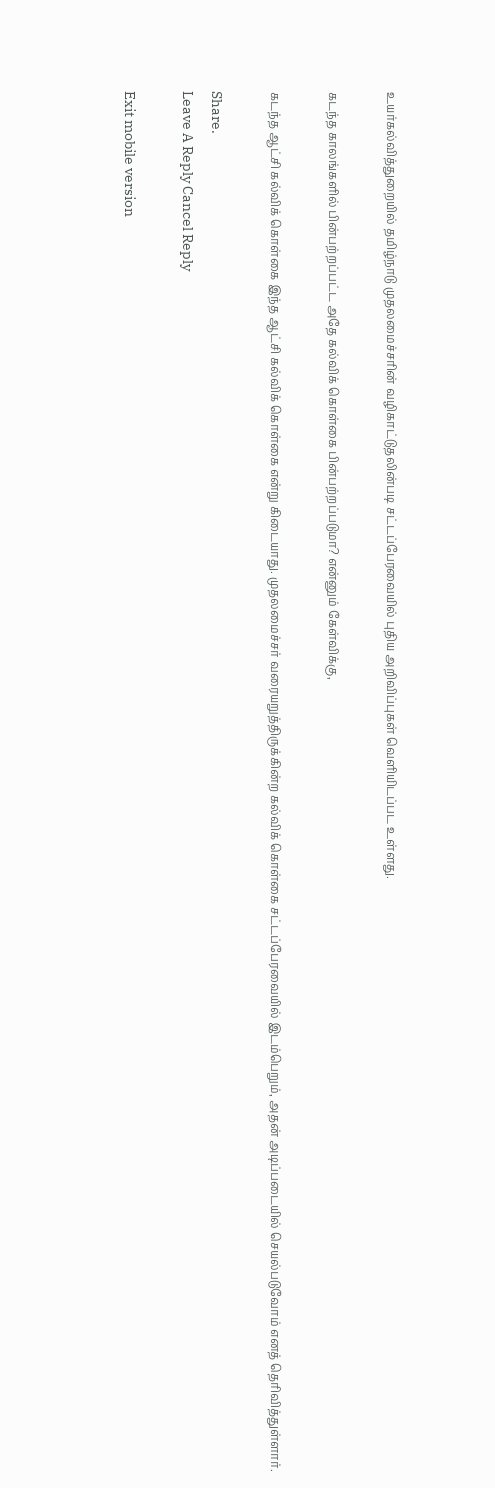உயர்கல்வித்துறையில் தமிழ்நாடு முதலமைச்சரின் வழிகாட்டுதலின்படி சட்டப்பேரவையில் புதிய அறிவிப்புகள் வெளியிடப்பட உள்ளது.

கடந்த காலங்களில் பின்பற்றப்பட்ட அதே கல்விக் கொள்கை பின்பற்றப்படுமா? என்னும் கேள்விக்கு,

கடந்த ஆட்சி கல்விக் கொள்கை இந்த ஆட்சி கல்விக் கொள்கை என்று கிடையாது. முதலமைச்சர் வரையறுத்திருக்கின்ற கல்விக் கொள்கை சட்டப்பேரவையில் இடம்பெறும், அதன் அடிப்படையில் செயல்படுவோம் எனத் தெரிவித்துள்ளார்.

Share.
Leave A Reply Cancel Reply

Exit mobile version